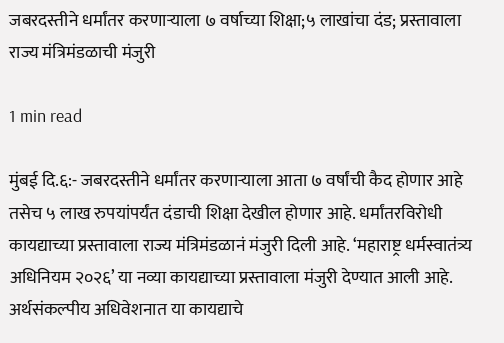जबरदस्तीने धर्मांतर करणाऱ्याला ७ वर्षाच्या शिक्षा;५ लाखांचा दंड; प्रस्तावाला राज्य मंत्रिमंडळाची मंजुरी

1 min read

मुंबई दि.६:- जबरदस्तीने धर्मांतर करणाऱ्याला आता ७ वर्षांची कैद होणार आहे तसेच ५ लाख रुपयांपर्यंत दंडाची शिक्षा देखील होणार आहे. धर्मांतरविरोधी कायद्याच्या प्रस्तावाला राज्य मंत्रिमंडळानं मंजुरी दिली आहे. ‘महाराष्ट्र धर्मस्वातंत्र्य अधिनियम २०२६’ या नव्या कायद्याच्या प्रस्तावाला मंजुरी देण्यात आली आहे. अर्थसंकल्पीय अधिवेशनात या कायद्याचे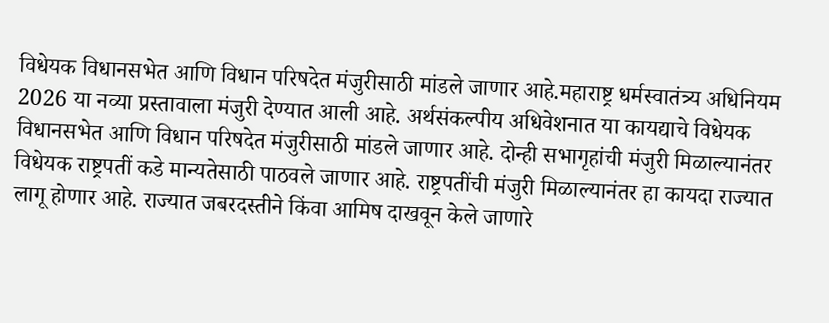विधेयक विधानसभेत आणि विधान परिषदेत मंजुरीसाठी मांडले जाणार आहे.महाराष्ट्र धर्मस्वातंत्र्य अधिनियम 2026 या नव्या प्रस्तावाला मंजुरी देण्यात आली आहे. अर्थसंकल्पीय अधिवेशनात या कायद्याचे विधेयक विधानसभेत आणि विधान परिषदेत मंजुरीसाठी मांडले जाणार आहे. दोन्ही सभागृहांची मंजुरी मिळाल्यानंतर विधेयक राष्ट्रपतीं कडे मान्यतेसाठी पाठवले जाणार आहे. राष्ट्रपतींची मंजुरी मिळाल्यानंतर हा कायदा राज्यात लागू होणार आहे. राज्यात जबरदस्तीने किंवा आमिष दाखवून केले जाणारे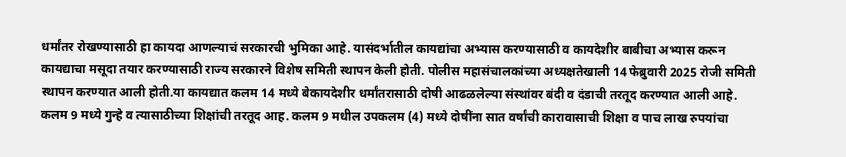धर्मांतर रोखण्यासाठी हा कायदा आणल्याचं सरकारची भुमिका आहे. यासंदर्भातील कायद्यांचा अभ्यास करण्यासाठी व कायदेशीर बाबीचा अभ्यास करून कायद्याचा मसूदा तयार करण्यासाठी राज्य सरकारने विशेष समिती स्थापन केली होती. पोलीस महासंचालकांच्या अध्यक्षतेखाली 14 फेब्रुवारी 2025 रोजी समिती स्थापन करण्यात आली होती.या कायद्यात कलम 14 मध्ये बेकायदेशीर धर्मांतरासाठी दोषी आढळलेल्या संस्थांवर बंदी व दंडाची तरतूद करण्यात आली आहे. कलम 9 मध्ये गुन्हे व त्यासाठीच्या शिक्षांची तरतूद आह. कलम 9 मधील उपकलम (4) मध्ये दोषींना सात वर्षांची कारावासाची शिक्षा व पाच लाख रुपयांचा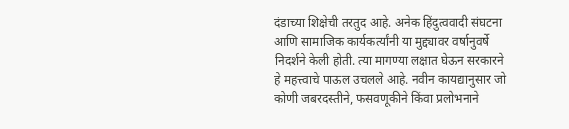दंडाच्या शिक्षेची तरतुद आहे. अनेक हिंदुत्ववादी संघटना आणि सामाजिक कार्यकर्त्यांनी या मुद्द्यावर वर्षानुवर्षे निदर्शने केली होती. त्या मागण्या लक्षात घेऊन सरकारने हे महत्त्वाचे पाऊल उचलले आहे. नवीन कायद्यानुसार जो कोणी जबरदस्तीने, फसवणूकीने किंवा प्रलोभनाने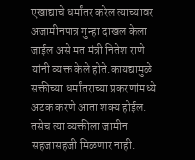एखाद्याचे धर्मांतर करेल त्याच्यावर अजामीनपात्र गुन्हा दाखल केला जाईल असे मत मंत्री नितेश राणे यांनी व्यक्त केले होते.कायद्यामुळे सक्तीच्या धर्मांतराच्या प्रकरणांमध्ये अटक करणे आता शक्य होईल. तसेच त्या व्यक्तीला जामीन सहजासहजी मिळणार नाही.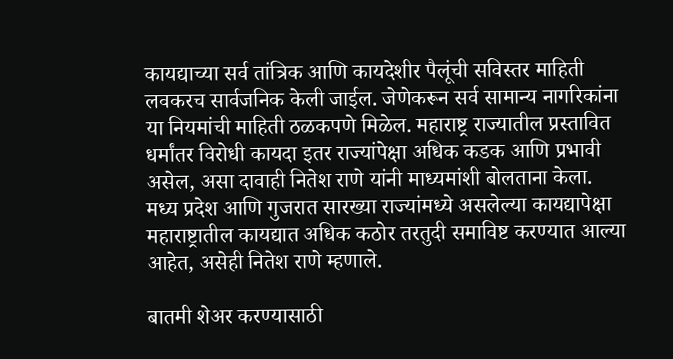कायद्याच्या सर्व तांत्रिक आणि कायदेशीर पैलूंची सविस्तर माहिती लवकरच सार्वजनिक केली जाईल. जेणेकरून सर्व सामान्य नागरिकांना या नियमांची माहिती ठळकपणे मिळेल. महाराष्ट्र राज्यातील प्रस्तावित धर्मांतर विरोधी कायदा इतर राज्यांपेक्षा अधिक कडक आणि प्रभावी असेल, असा दावाही नितेश राणे यांनी माध्यमांशी बोलताना केला. मध्य प्रदेश आणि गुजरात सारख्या राज्यांमध्ये असलेल्या कायद्यापेक्षा महाराष्ट्रातील कायद्यात अधिक कठोर तरतुदी समाविष्ट करण्यात आल्या आहेत, असेही नितेश राणे म्हणाले.

बातमी शेअर करण्यासाठी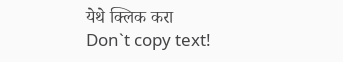येथे क्लिक करा
Don`t copy text!